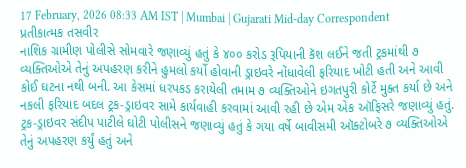17 February, 2026 08:33 AM IST | Mumbai | Gujarati Mid-day Correspondent
પ્રતીકાત્મક તસવીર
નાશિક ગ્રામીણ પોલીસે સોમવારે જણાવ્યું હતું કે ૪૦૦ કરોડ રૂપિયાની કૅશ લઈને જતી ટ્રકમાંથી ૭ વ્યક્તિઓએ તેનું અપહરણ કરીને હુમલો કર્યો હોવાની ડ્રાઇવરે નોંધાવેલી ફરિયાદ ખોટી હતી અને આવી કોઈ ઘટના નથી બની. આ કેસમાં ધરપકડ કરાયેલી તમામ ૭ વ્યક્તિઓને ઇગતપુરી કોર્ટે મુક્ત કર્યા છે અને નકલી ફરિયાદ બદલ ટ્રક-ડ્રાઇવર સામે કાર્યવાહી કરવામાં આવી રહી છે એમ એક ઑફિસરે જણાવ્યું હતું.
ટ્રક-ડ્રાઇવર સંદીપ પાટીલે ઘોટી પોલીસને જણાવ્યું હતું કે ગયા વર્ષે બાવીસમી ઑક્ટોબરે ૭ વ્યક્તિઓએ તેનું અપહરણ કર્યું હતું અને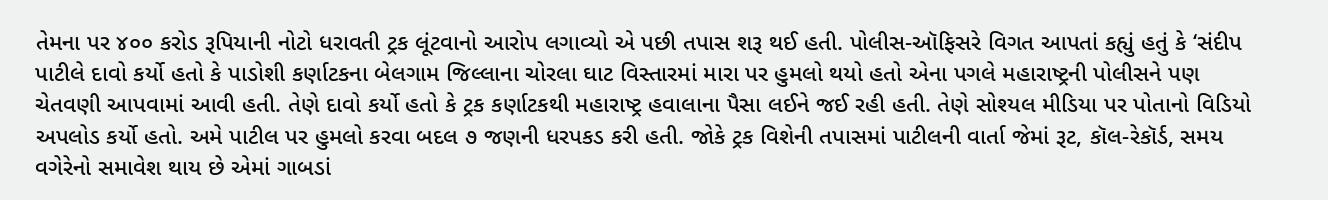તેમના પર ૪૦૦ કરોડ રૂપિયાની નોટો ધરાવતી ટ્રક લૂંટવાનો આરોપ લગાવ્યો એ પછી તપાસ શરૂ થઈ હતી. પોલીસ-ઑફિસરે વિગત આપતાં કહ્યું હતું કે ‘સંદીપ પાટીલે દાવો કર્યો હતો કે પાડોશી કર્ણાટકના બેલગામ જિલ્લાના ચોરલા ઘાટ વિસ્તારમાં મારા પર હુમલો થયો હતો એના પગલે મહારાષ્ટ્રની પોલીસને પણ ચેતવણી આપવામાં આવી હતી. તેણે દાવો કર્યો હતો કે ટ્રક કર્ણાટકથી મહારાષ્ટ્ર હવાલાના પૈસા લઈને જઈ રહી હતી. તેણે સોશ્યલ મીડિયા પર પોતાનો વિડિયો અપલોડ કર્યો હતો. અમે પાટીલ પર હુમલો કરવા બદલ ૭ જણની ધરપકડ કરી હતી. જોકે ટ્રક વિશેની તપાસમાં પાટીલની વાર્તા જેમાં રૂટ, કૉલ-રેકૉર્ડ, સમય વગેરેનો સમાવેશ થાય છે એમાં ગાબડાં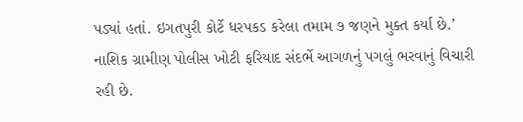પડ્યાં હતાં. ઇગતપુરી કોર્ટે ધરપકડ કરેલા તમામ ૭ જણને મુક્ત કર્યા છે.’
નાશિક ગ્રામીણ પોલીસ ખોટી ફરિયાદ સંદર્ભે આગળનું પગલું ભરવાનું વિચારી રહી છે.